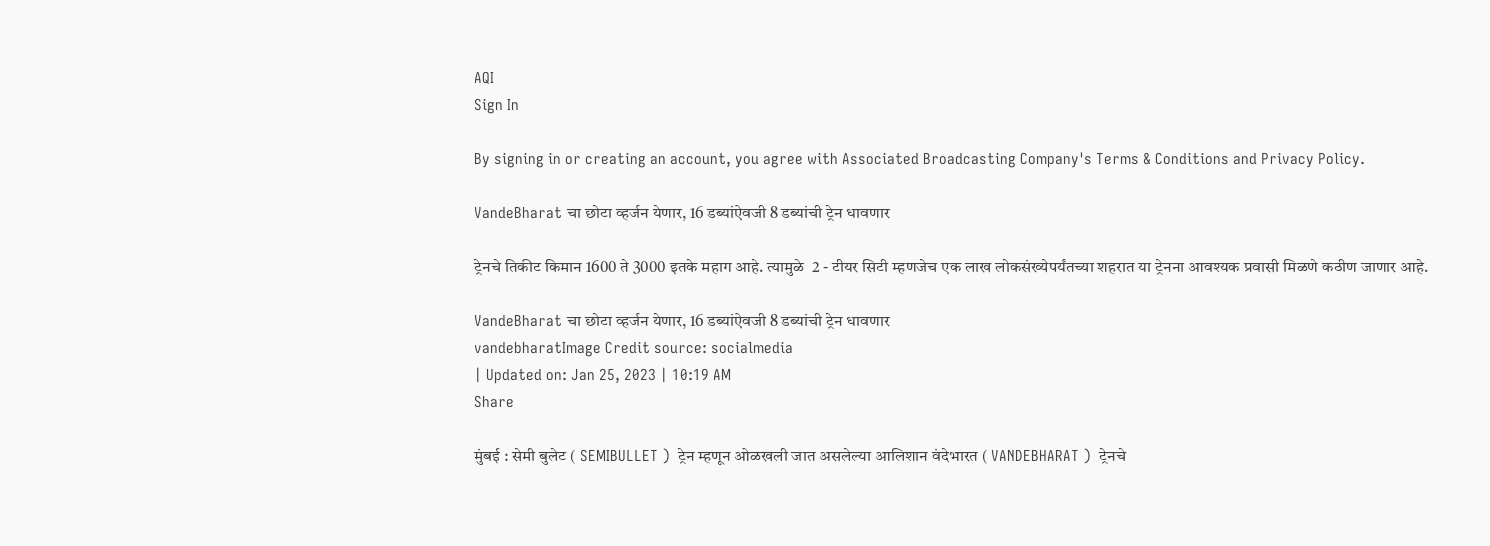AQI
Sign In

By signing in or creating an account, you agree with Associated Broadcasting Company's Terms & Conditions and Privacy Policy.

VandeBharat चा छोटा व्हर्जन येणार, 16 डब्यांऐवजी 8 डब्यांची ट्रेन धावणार

ट्रेनचे तिकीट किमान 1600 ते 3000 इतके महाग आहे. त्यामुळे  2 - टीयर सिटी म्हणजेच एक लाख लोकसंख्येपर्यंतच्या शहरात या ट्रेनना आवश्यक प्रवासी मिळणे कठीण जाणार आहे.

VandeBharat चा छोटा व्हर्जन येणार, 16 डब्यांऐवजी 8 डब्यांची ट्रेन धावणार
vandebharatImage Credit source: socialmedia
| Updated on: Jan 25, 2023 | 10:19 AM
Share

मुंबई : सेमी बुलेट ( SEMIBULLET )  ट्रेन म्हणून ओळखली जात असलेल्या आलिशान वंदेभारत ( VANDEBHARAT )  ट्रेनचे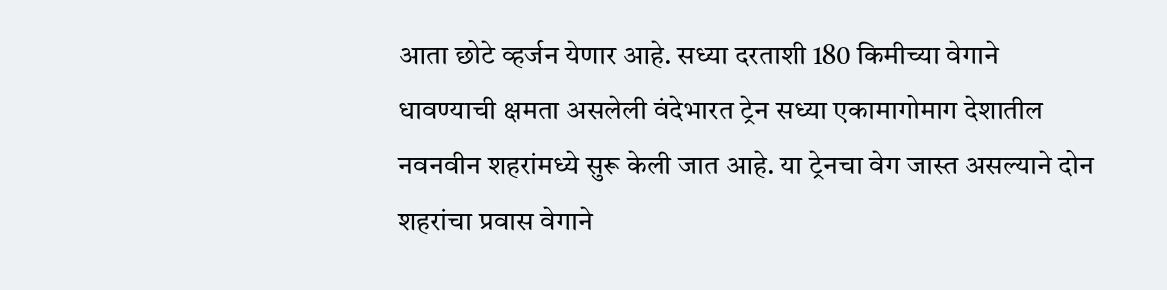आता छोटे व्हर्जन येणार आहे. सध्या दरताशी 180 किमीच्या वेगाने धावण्याची क्षमता असलेली वंदेभारत ट्रेन सध्या एकामागोमाग देशातील नवनवीन शहरांमध्ये सुरू केली जात आहे. या ट्रेनचा वेग जास्त असल्याने दोन शहरांचा प्रवास वेगाने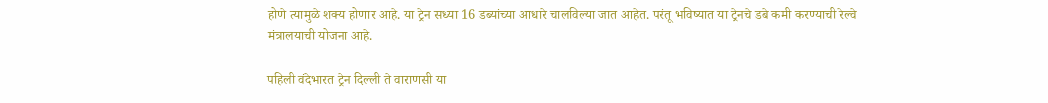होणे त्यामुळे शक्य होणार आहे. या ट्रेन सध्या 16 डब्यांच्या आधारे चालविल्या जात आहेत. परंतू भविष्यात या ट्रेनचे डबे कमी करण्याची रेल्वे मंत्रालयाची योजना आहे.

पहिली वंदेभारत ट्रेन दिल्ली ते वाराणसी या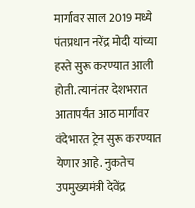मार्गावर साल 2019 मध्ये पंतप्रधान नरेंद्र मोदी यांच्या हस्ते सुरू करण्यात आली होती. त्यानंतर देशभरात आतापर्यंत आठ मार्गांवर वंदेभारत ट्रेन सुरू करण्यात येणार आहे. नुकतेच उपमुख्यमंत्री देवेंद्र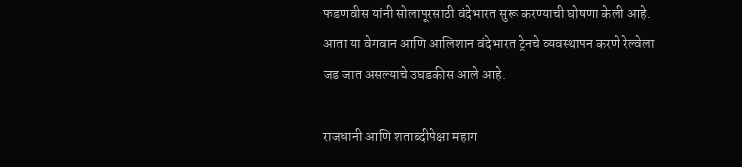फडणवीस यांनी सोलापूरसाठी वंदेभारत सुरू करण्याची घोषणा केली आहे. आता या वेगवान आणि आलिशान वंदेभारत ट्रेनचे व्यवस्थापन करणे रेल्वेला जड जात असल्याचे उघडकीस आले आहे.

राजधानी आणि शताब्दीपेक्षा महाग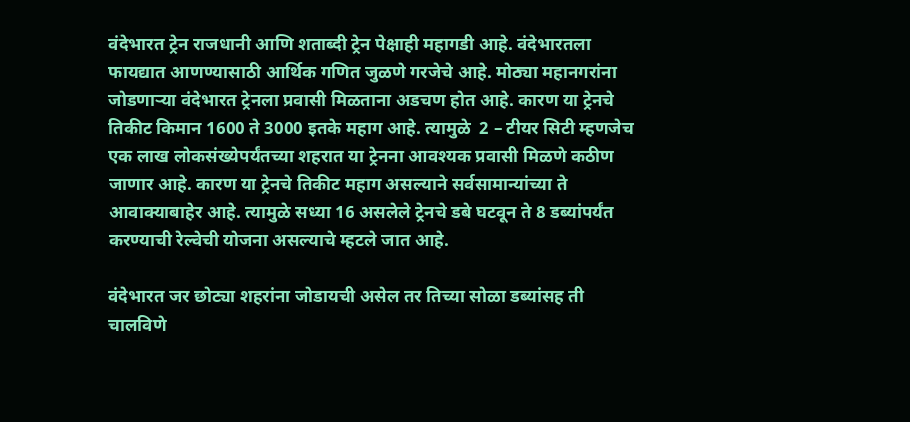वंदेभारत ट्रेन राजधानी आणि शताब्दी ट्रेन पेक्षाही महागडी आहे. वंदेभारतला फायद्यात आणण्यासाठी आर्थिक गणित जुळणे गरजेचे आहे. मोठ्या महानगरांना जोडणाऱ्या वंदेभारत ट्रेनला प्रवासी मिळताना अडचण होत आहे. कारण या ट्रेनचे तिकीट किमान 1600 ते 3000 इतके महाग आहे. त्यामुळे  2 – टीयर सिटी म्हणजेच एक लाख लोकसंख्येपर्यंतच्या शहरात या ट्रेनना आवश्यक प्रवासी मिळणे कठीण जाणार आहे. कारण या ट्रेनचे तिकीट महाग असल्याने सर्वसामान्यांच्या ते आवाक्याबाहेर आहे. त्यामुळे सध्या 16 असलेले ट्रेनचे डबे घटवून ते 8 डब्यांपर्यंत करण्याची रेल्वेची योजना असल्याचे म्हटले जात आहे.

वंदेभारत जर छोट्या शहरांना जोडायची असेल तर तिच्या सोळा डब्यांसह ती चालविणे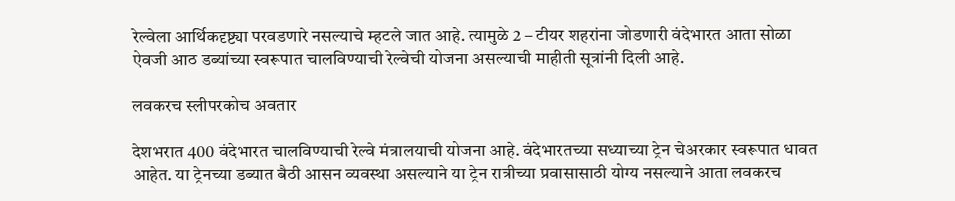रेल्वेला आर्थिकदृष्ट्या परवडणारे नसल्याचे म्हटले जात आहे. त्यामुळे 2 – टीयर शहरांना जोडणारी वंदेभारत आता सोळा ऐवजी आठ डब्यांच्या स्वरूपात चालविण्याची रेल्वेची योजना असल्याची माहीती सूत्रांनी दिली आहे.

लवकरच स्लीपरकोच अवतार

देशभरात 400 वंदेभारत चालविण्याची रेल्वे मंत्रालयाची योजना आहे. वंदेभारतच्या सध्याच्या ट्रेन चेअरकार स्वरूपात धावत आहेत. या ट्रेनच्या डब्यात बैठी आसन व्यवस्था असल्याने या ट्रेन रात्रीच्या प्रवासासाठी योग्य नसल्याने आता लवकरच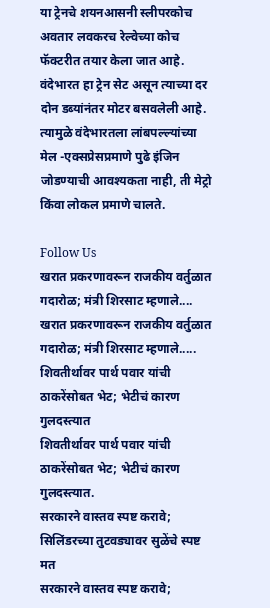या ट्रेनचे शयनआसनी स्लीपरकोच अवतार लवकरच रेल्वेच्या कोच फॅक्टरीत तयार केला जात आहे. वंदेभारत हा ट्रेन सेट असून त्याच्या दर दोन डब्यांनंतर मोटर बसवलेली आहे. त्यामुळे वंदेभारतला लांबपल्ल्यांच्या मेल -एक्सप्रेसप्रमाणे पुढे इंजिन जोडण्याची आवश्यकता नाही, ती मेट्रो किंवा लोकल प्रमाणे चालते.

Follow Us
खरात प्रकरणावरून राजकीय वर्तुळात गदारोळ; मंत्री शिरसाट म्हणाले....
खरात प्रकरणावरून राजकीय वर्तुळात गदारोळ; मंत्री शिरसाट म्हणाले.....
शिवतीर्थावर पार्थ पवार यांची ठाकरेंसोबत भेट; भेटीचं कारण गुलदस्त्यात
शिवतीर्थावर पार्थ पवार यांची ठाकरेंसोबत भेट; भेटीचं कारण गुलदस्त्यात.
सरकारने वास्तव स्पष्ट करावे; सिलिंडरच्या तुटवड्यावर सुळेंचे स्पष्ट मत
सरकारने वास्तव स्पष्ट करावे;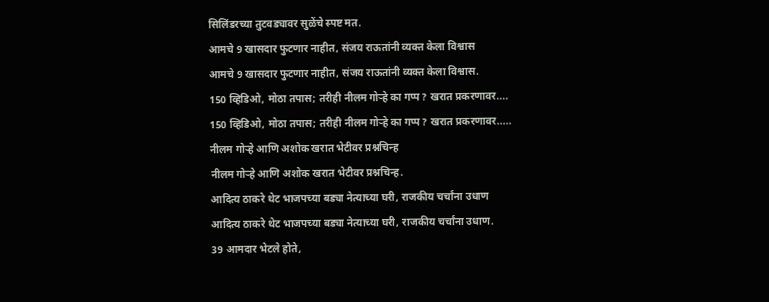सिलिंडरच्या तुटवड्यावर सुळेंचे स्पष्ट मत.
आमचे 9 खासदार फुटणार नाहीत, संजय राऊतांनी व्यक्त केला विश्वास
आमचे 9 खासदार फुटणार नाहीत, संजय राऊतांनी व्यक्त केला विश्वास.
150 व्हिडिओ, मोठा तपास; तरीही नीलम गोऱ्हे का गप्प? खरात प्रकरणावर....
150 व्हिडिओ, मोठा तपास; तरीही नीलम गोऱ्हे का गप्प? खरात प्रकरणावर.....
नीलम गोऱ्हे आणि अशोक खरात भेटीवर प्रश्नचिन्ह
नीलम गोऱ्हे आणि अशोक खरात भेटीवर प्रश्नचिन्ह.
आदित्य ठाकरे थेट भाजपच्या बड्या नेत्याच्या घरी, राजकीय चर्चांना उधाण
आदित्य ठाकरे थेट भाजपच्या बड्या नेत्याच्या घरी, राजकीय चर्चांना उधाण.
39 आमदार भेटले होते,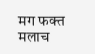मग फक्त मलाच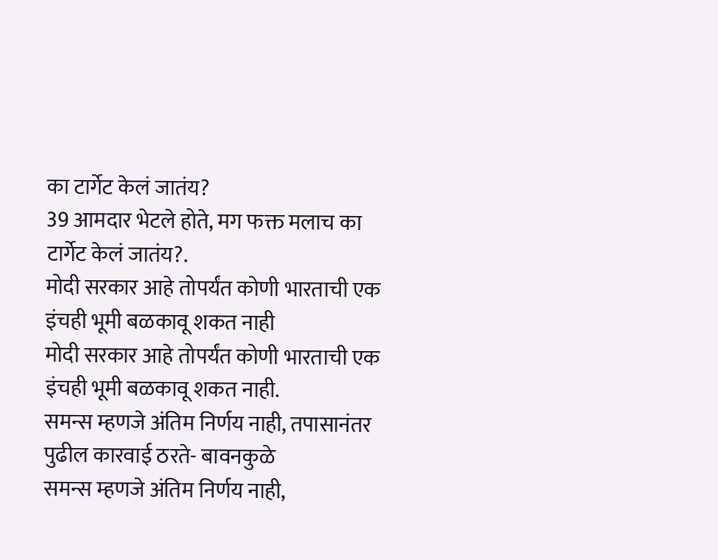का टार्गेट केलं जातंय?
39 आमदार भेटले होते, मग फक्त मलाच का टार्गेट केलं जातंय?.
मोदी सरकार आहे तोपर्यंत कोणी भारताची एक इंचही भूमी बळकावू शकत नाही
मोदी सरकार आहे तोपर्यंत कोणी भारताची एक इंचही भूमी बळकावू शकत नाही.
समन्स म्हणजे अंतिम निर्णय नाही, तपासानंतर पुढील कारवाई ठरते- बावनकुळे
समन्स म्हणजे अंतिम निर्णय नाही,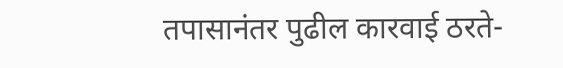तपासानंतर पुढील कारवाई ठरते-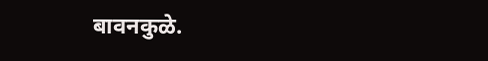बावनकुळे.